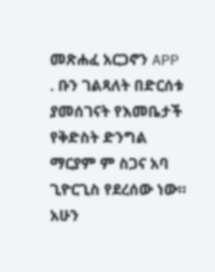መጽሐፈ አርጋኖን APP . ቡን ገልጻለት በድርሰቱ ያመሰገናት የእመቤታች የቅድስት ድንግል ማርያም ም ስጋና አባ ጊዮርጊስ የደረሰው ነው። አሁን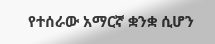የተሰራው አማርኛ ቋንቋ ሲሆን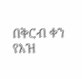በቅርብ ቀን የእዝ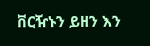ቨርዥኑን ይዘን እን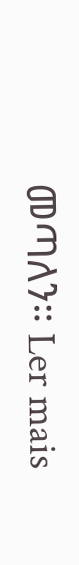መጣለን። Ler mais